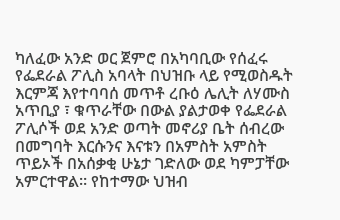ካለፈው አንድ ወር ጀምሮ በአካባቢው የሰፈሩ የፌደራል ፖሊስ አባላት በህዝቡ ላይ የሚወስዱት እርምጃ እየተባባሰ መጥቶ ረቡዕ ሌሊት ለሃሙስ አጥቢያ ፣ ቁጥራቸው በውል ያልታወቀ የፌደራል ፖሊሶች ወደ አንድ ወጣት መኖሪያ ቤት ሰብረው በመግባት እርሱንና እናቱን በአምስት አምስት ጥይኦች በአሰቃቂ ሁኔታ ገድለው ወደ ካምፓቸው አምርተዋል። የከተማው ህዝብ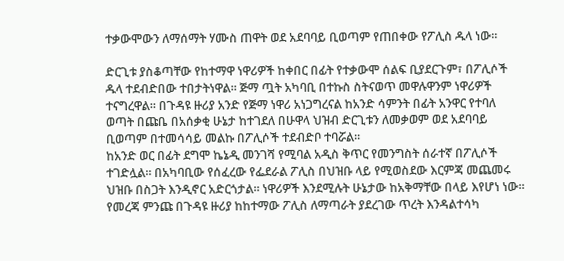ተቃውሞውን ለማሰማት ሃሙስ ጠዋት ወደ አደባባይ ቢወጣም የጠበቀው የፖሊስ ዱላ ነው።

ድርጊቱ ያስቆጣቸው የከተማዋ ነዋሪዎች ከቀበር በፊት የተቃውሞ ሰልፍ ቢያደርጉም፣ በፖሊሶች ዱላ ተደብድበው ተበታትነዋል። ጅማ ጧት አካባቢ በተኩስ ስትናወጥ መዋሉዋንም ነዋሪዎች ተናግረዋል። በጉዳዩ ዙሪያ አንድ የጅማ ነዋሪ አነጋግረናል ከአንድ ሳምንት በፊት አንዋር የተባለ ወጣት በጩቤ በአሰቃቂ ሁኔታ ከተገደለ በሁዋላ ህዝብ ድርጊቱን ለመቃወም ወደ አደባባይ ቢወጣም በተመሳሳይ መልኩ በፖሊሶች ተደብድቦ ተባሯል።
ከአንድ ወር በፊት ደግሞ ኬኔዲ መንገሻ የሚባል አዲስ ቅጥር የመንግስት ሰራተኛ በፖሊሶች ተገድሏል። በአካባቢው የሰፈረው የፌደራል ፖሊስ በህዝቡ ላይ የሚወስደው እርምጃ መጨመሩ ህዝቡ በስጋት እንዲኖር አድርጎታል። ነዋሪዎች እንደሚሉት ሁኔታው ከአቅማቸው በላይ እየሆነ ነው።
የመረጃ ምንጩ በጉዳዩ ዙሪያ ከከተማው ፖሊስ ለማጣራት ያደረገው ጥረት እንዳልተሳካ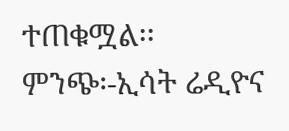ተጠቁሟል፡፡
ምንጭ፡-ኢሳት ሬዲዮና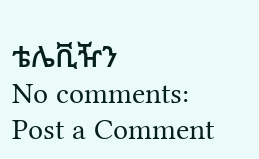ቴሌቪዥን
No comments:
Post a Comment